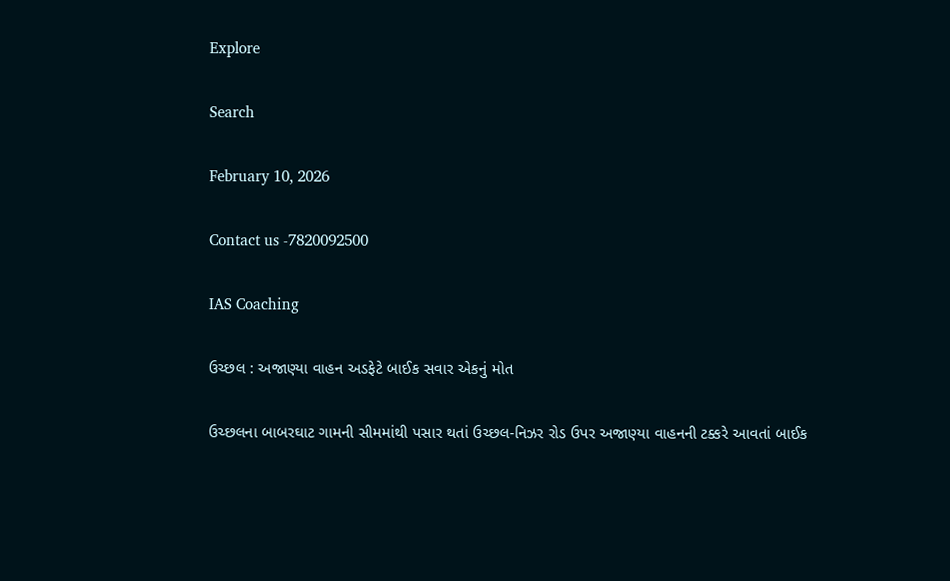Explore

Search

February 10, 2026

Contact us -7820092500

IAS Coaching

ઉચ્છલ : અજાણ્યા વાહન અડફેટે બાઈક સવાર એકનું મોત

ઉચ્છલના બાબરઘાટ ગામની સીમમાંથી પસાર થતાં ઉચ્છલ-નિઝર રોડ ઉપર અજાણ્યા વાહનની ટક્કરે આવતાં બાઈક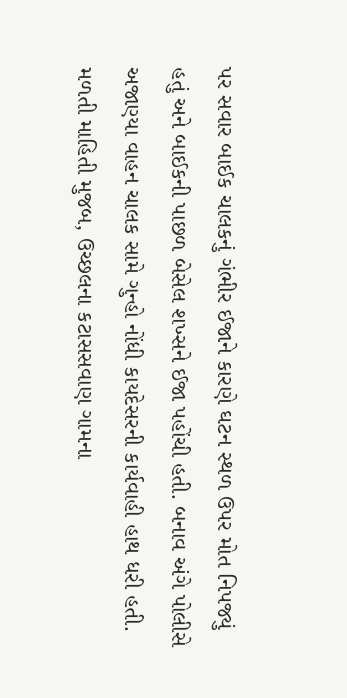પર સવાર બાઈક ચાલકનું ગંભીર ઈજાને કારણે ઘટન સ્થળ ઉપર મોત નિપજ્યું હતું અને બાઈકની પાછળ બેસેલ શખ્સને ઈજા પહોંચી હતી. બનાવ અંગે પોલીસે અજાણ્યા વાહન ચાલક સામે ગુન્હો નોંધી કાયદેસરની કાર્યવાહી હાથ ધરી હતી. મળતી માહિતી મુજબ, ઉચ્છલના કટાસસવાણ ગામના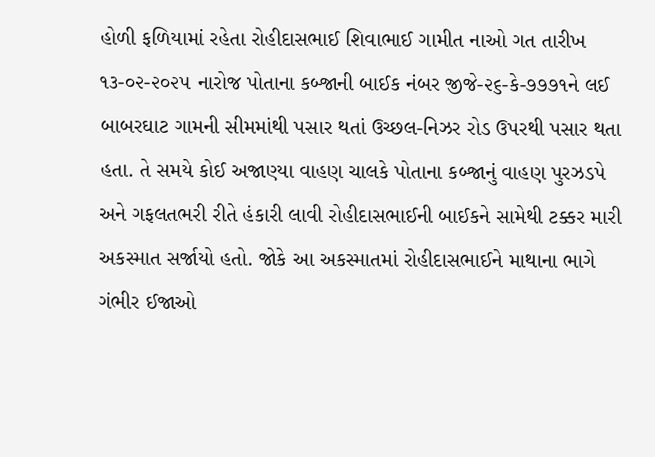હોળી ફળિયામાં રહેતા રોહીદાસભાઈ શિવાભાઈ ગામીત નાઓ ગત તારીખ ૧૩-૦૨-૨૦૨૫ નારોજ પોતાના કબ્જાની બાઈક નંબર જીજે-૨૬-કે-૭૭૭૧ને લઈ બાબરઘાટ ગામની સીમમાંથી પસાર થતાં ઉચ્છલ-નિઝર રોડ ઉપરથી પસાર થતા હતા. તે સમયે કોઈ અજાણ્યા વાહણ ચાલકે પોતાના કબ્જાનું વાહણ પુરઝડપે અને ગફલતભરી રીતે હંકારી લાવી રોહીદાસભાઈની બાઈકને સામેથી ટક્કર મારી અકસ્માત સર્જાયો હતો. જોકે આ અકસ્માતમાં રોહીદાસભાઈને માથાના ભાગે ગંભીર ઈજાઓ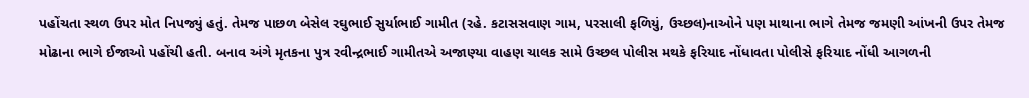પહોંચતા સ્થળ ઉપર મોત નિપજ્યું હતું. તેમજ પાછળ બેસેલ રઘુભાઈ સુર્યાભાઈ ગામીત (રહે. કટાસસવાણ ગામ, પરસાલી ફળિયું, ઉચ્છલ)નાઓને પણ માથાના ભાગે તેમજ જમણી આંખની ઉપર તેમજ મોઢાના ભાગે ઈજાઓ પહોંચી હતી. બનાવ અંગે મૃતકના પુત્ર રવીન્દ્રભાઈ ગામીતએ અજાણ્યા વાહણ ચાલક સામે ઉચ્છલ પોલીસ મથકે ફરિયાદ નોંધાવતા પોલીસે ફરિયાદ નોંધી આગળની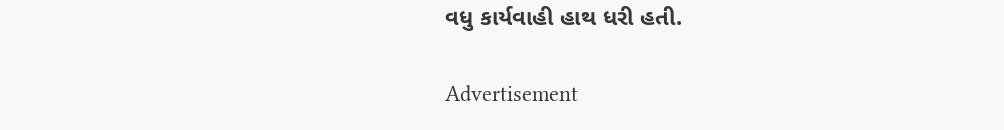વધુ કાર્યવાહી હાથ ધરી હતી.

Advertisement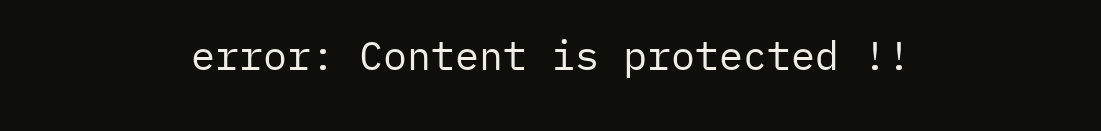error: Content is protected !!